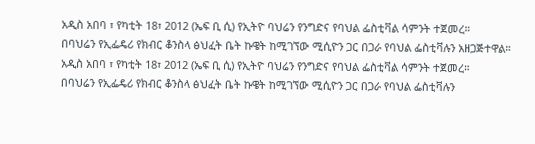አዲስ አበባ ፣ የካቲት 18፣ 2012 (ኤፍ ቢ ሲ) የኢትዮ ባህሬን የንግድና የባህል ፌስቲቫል ሳምንት ተጀመረ።
በባህሬን የኢፌዴሪ የክብር ቆንስላ ፅህፈት ቤት ኩዌት ከሚገኘው ሚሲዮን ጋር በጋራ የባህል ፌስቲቫሉን አዘጋጅተዋል።
አዲስ አበባ ፣ የካቲት 18፣ 2012 (ኤፍ ቢ ሲ) የኢትዮ ባህሬን የንግድና የባህል ፌስቲቫል ሳምንት ተጀመረ።
በባህሬን የኢፌዴሪ የክብር ቆንስላ ፅህፈት ቤት ኩዌት ከሚገኘው ሚሲዮን ጋር በጋራ የባህል ፌስቲቫሉን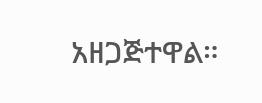አዘጋጅተዋል።